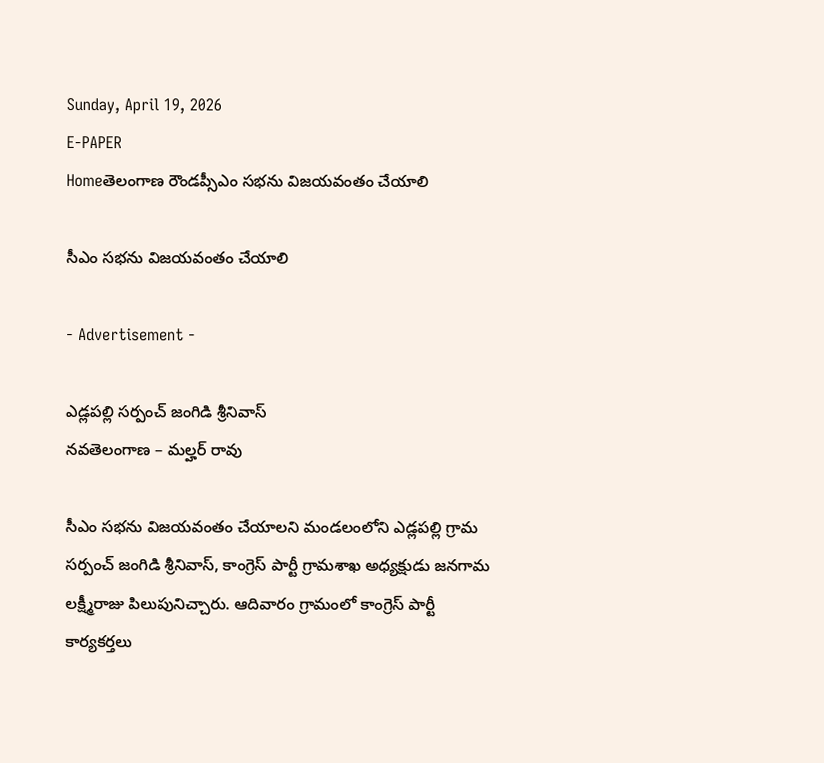Sunday, April 19, 2026
E-PAPER
Homeతెలంగాణ రౌండప్సీఎం సభను విజయవంతం చేయాలి

సీఎం సభను విజయవంతం చేయాలి

- Advertisement -

ఎడ్లపల్లి సర్పంచ్ జంగిడి శ్రీనివాస్
నవతెలంగాణ – మల్హర్ రావు

సీఎం సభను విజయవంతం చేయాలని మండలంలోని ఎడ్లపల్లి గ్రామ సర్పంచ్ జంగిడి శ్రీనివాస్, కాంగ్రెస్ పార్టీ గ్రామశాఖ అధ్యక్షుడు జనగామ లక్ష్మీరాజు పిలుపునిచ్చారు. ఆదివారం గ్రామంలో కాంగ్రెస్ పార్టీ కార్యకర్తలు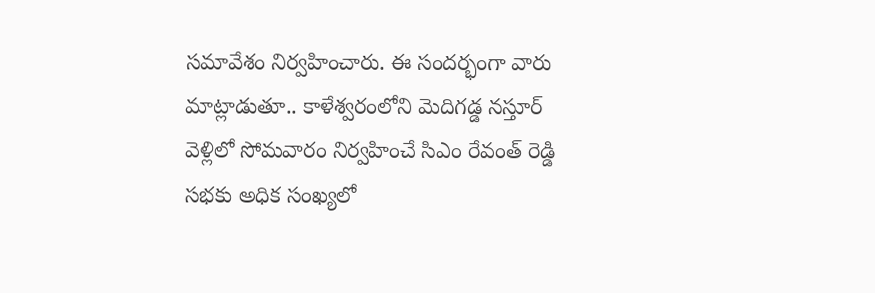సమావేశం నిర్వహించారు. ఈ సందర్భంగా వారు మాట్లాడుతూ.. కాళేశ్వరంలోని మెదిగడ్డ నస్తూర్ వెళ్లిలో సోమవారం నిర్వహించే సిఎం రేవంత్ రెడ్డి సభకు అధిక సంఖ్యలో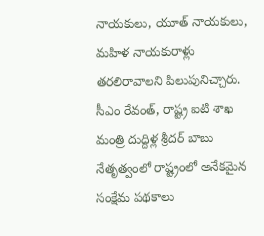నాయకులు, యూత్ నాయకులు, మహిళ నాయకురాళ్లు తరలిరావాలని పిలుపునిచ్చారు. సీఎం రేవంత్, రాష్ట్ర ఐటి శాఖ మంత్రి దుద్దిళ్ల శ్రీదర్ బాబు నేతృత్వంలో రాష్ట్రంలో అనేకమైన సంక్షేమ పథకాలు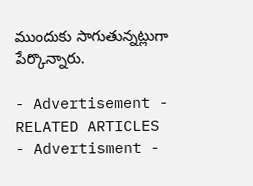ముందుకు సాగుతున్నట్లుగా పేర్కొన్నారు.

- Advertisement -
RELATED ARTICLES
- Advertisment -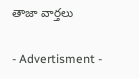తాజా వార్తలు

- Advertisment -